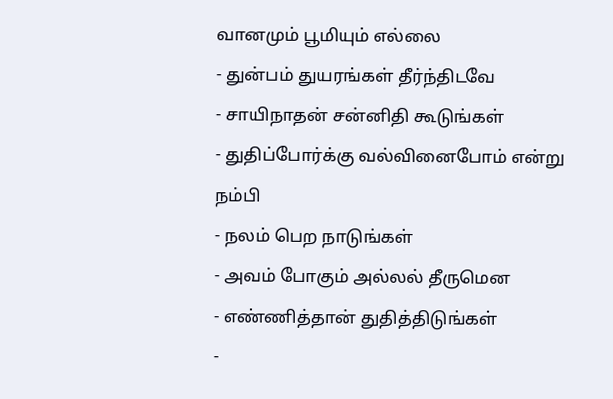வானமும் பூமியும் எல்லை
- துன்பம் துயரங்கள் தீர்ந்திடவே
- சாயிநாதன் சன்னிதி கூடுங்கள்
- துதிப்போர்க்கு வல்வினைபோம் என்று நம்பி
- நலம் பெற நாடுங்கள்
- அவம் போகும் அல்லல் தீருமென
- எண்ணித்தான் துதித்திடுங்கள்
-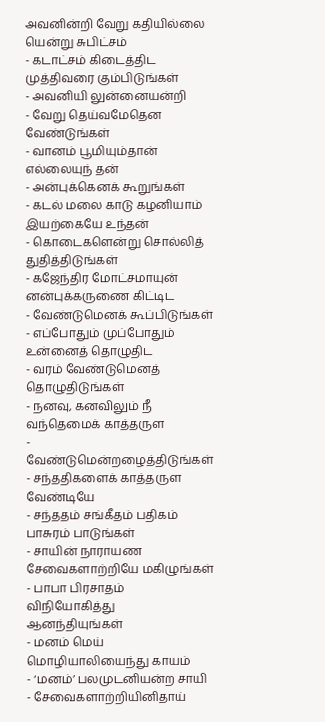அவனின்றி வேறு கதியில்லை யென்று சுபிட்சம்
- கடாட்சம் கிடைத்திட முத்திவரை கும்பிடுங்கள்
- அவனியி லுன்னையன்றி
- வேறு தெய்வமேதென வேண்டுங்கள்
- வானம் பூமியும்தான் எல்லையுந் தன்
- அன்புக்கெனக் கூறுங்கள்
- கடல் மலை காடு கழனியாம் இயற்கையே உந்தன்
- கொடைகளென்று சொல்லித் துதித்திடுங்கள்
- கஜேந்திர மோட்சமாயுன் னன்புக்கருணை கிட்டிட
- வேண்டுமெனக் கூப்பிடுங்கள்
- எப்போதும் முப்போதும் உன்னைத் தொழுதிட
- வரம் வேண்டுமெனத் தொழுதிடுங்கள்
- நனவு, கனவிலும் நீ வந்தெமைக் காத்தருள
- வேண்டுமென்றழைத்திடுங்கள்
- சந்ததிகளைக் காத்தருள வேண்டியே
- சந்ததம் சங்கீதம் பதிகம் பாசுரம் பாடுங்கள்
- சாயின் நாராயண சேவைகளாற்றியே மகிழுங்கள்
- பாபா பிரசாதம் விநியோகித்து ஆனந்தியுங்கள்
- மனம் மெய் மொழியாலியைந்து காயம்
- ‘மனம்’ பலமுடனியன்ற சாயி
- சேவைகளாற்றியினிதாய்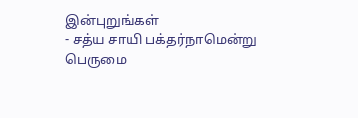இன்புறுங்கள்
- சத்ய சாயி பக்தர்நாமென்று பெருமை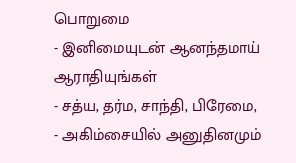பொறுமை
- இனிமையுடன் ஆனந்தமாய் ஆராதியுங்கள்
- சத்ய, தர்ம, சாந்தி, பிரேமை,
- அகிம்சையில் அனுதினமும்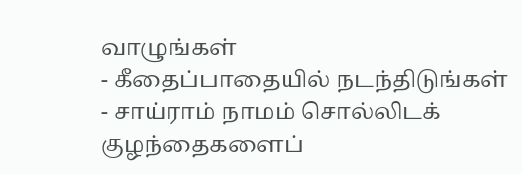வாழுங்கள்
- கீதைப்பாதையில் நடந்திடுங்கள்
- சாய்ராம் நாமம் சொல்லிடக் குழந்தைகளைப்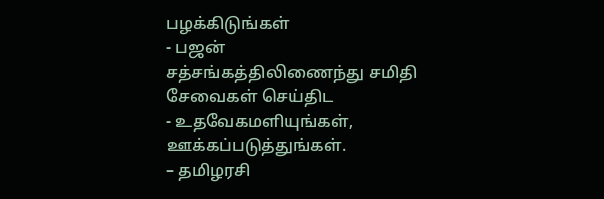பழக்கிடுங்கள்
- பஜன் சத்சங்கத்திலிணைந்து சமிதி சேவைகள் செய்திட
- உதவேகமளியுங்கள், ஊக்கப்படுத்துங்கள்.
– தமிழரசி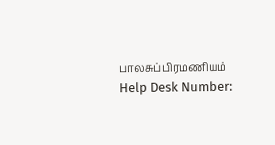பாலசுப்பிரமணியம்
Help Desk Number: